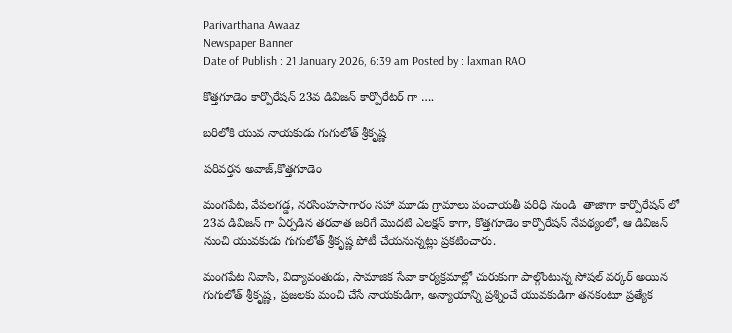Parivarthana Awaaz
Newspaper Banner
Date of Publish : 21 January 2026, 6:39 am Posted by : laxman RAO

కొత్తగూడెం కార్పొరేషన్ 23వ డివిజన్ కార్పొరేటర్ గా ….

బరిలోకి యువ నాయకుడు గుగులోత్ శ్రీకృష్ణ

పరివర్తన అవాజ్,కొత్తగూడెం

మంగపేట, వేపలగడ్డ, నరసింహసాగారం సహా మూడు గ్రామాలు పంచాయతీ పరిధి నుండి  తాజాగా కార్పొరేషన్ లో 23వ డివిజన్ గా ఏర్పడిన తరవాత జరిగే మొదటి ఎలక్షన్ కాగా, కొత్తగూడెం కార్పొరేషన్ నేపథ్యంలో, ఆ డివిజన్ నుంచి యువకుడు గుగులోత్ శ్రీకృష్ణ పోటీ చేయనున్నట్లు ప్రకటించారు.

మంగపేట నివాసి, విద్యావంతుడు, సామాజిక సేవా కార్యక్రమాల్లో చురుకుగా పాల్గొంటున్న సోషల్ వర్కర్ అయిన గుగులోత్ శ్రీకృష్ణ, ప్రజలకు మంచి చేసే నాయకుడిగా, అన్యాయాన్ని ప్రశ్నించే యువకుడిగా తనకంటూ ప్రత్యేక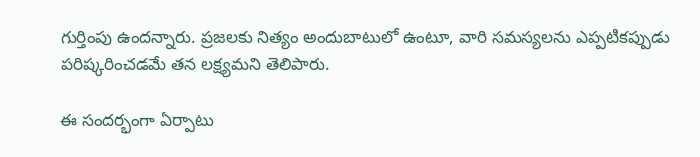గుర్తింపు ఉందన్నారు. ప్రజలకు నిత్యం అందుబాటులో ఉంటూ, వారి సమస్యలను ఎప్పటికప్పుడు పరిష్కరించడమే తన లక్ష్యమని తెలిపారు.

ఈ సందర్భంగా ఏర్పాటు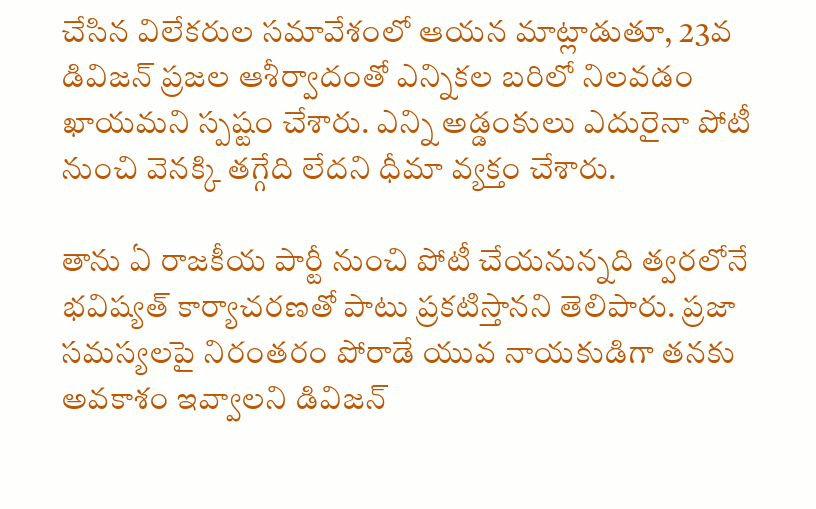చేసిన విలేకరుల సమావేశంలో ఆయన మాట్లాడుతూ, 23వ డివిజన్ ప్రజల ఆశీర్వాదంతో ఎన్నికల బరిలో నిలవడం ఖాయమని స్పష్టం చేశారు. ఎన్ని అడ్డంకులు ఎదురైనా పోటీ నుంచి వెనక్కి తగ్గేది లేదని ధీమా వ్యక్తం చేశారు.

తాను ఏ రాజకీయ పార్టీ నుంచి పోటీ చేయనున్నది త్వరలోనే భవిష్యత్ కార్యాచరణతో పాటు ప్రకటిస్తానని తెలిపారు. ప్రజా సమస్యలపై నిరంతరం పోరాడే యువ నాయకుడిగా తనకు అవకాశం ఇవ్వాలని డివిజన్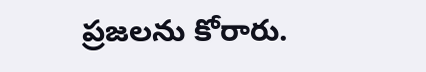ప్రజలను కోరారు.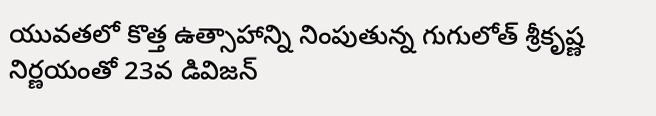యువతలో కొత్త ఉత్సాహాన్ని నింపుతున్న గుగులోత్ శ్రీకృష్ణ నిర్ణయంతో 23వ డివిజన్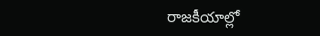రాజకీయాల్లో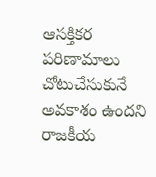ఆసక్తికర పరిణామాలు చోటుచేసుకునే అవకాశం ఉందని రాజకీయ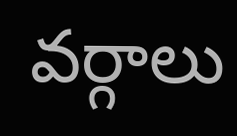వర్గాలు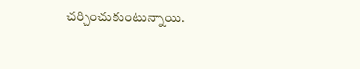చర్చించుకుంటున్నాయి.